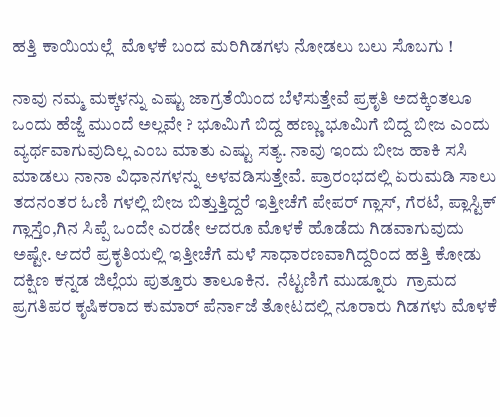ಹತ್ತಿ ಕಾಯಿಯಲ್ಲೆ  ಮೊಳಕೆ ಬಂದ ಮರಿಗಿಡಗಳು ನೋಡಲು ಬಲು ಸೊಬಗು !

ನಾವು ನಮ್ಮ ಮಕ್ಕಳನ್ನು ಎಷ್ಟು ಜಾಗ್ರತೆಯಿಂದ ಬೆಳೆಸುತ್ತೇವೆ ಪ್ರಕೃತಿ ಅದಕ್ಕಿಂತಲೂ ಒಂದು ಹೆಜ್ಜೆ ಮುಂದೆ ಅಲ್ಲವೇ ? ಭೂಮಿಗೆ ಬಿದ್ದ ಹಣ್ಣು ಭೂಮಿಗೆ ಬಿದ್ದ ಬೀಜ ಎಂದು ವ್ಯರ್ಥವಾಗುವುದಿಲ್ಲ ಎಂಬ ಮಾತು ಎಷ್ಟು ಸತ್ಯ. ನಾವು ಇಂದು ಬೀಜ ಹಾಕಿ ಸಸಿ ಮಾಡಲು ನಾನಾ ವಿಧಾನಗಳನ್ನು ಅಳವಡಿಸುತ್ತೇವೆ. ಪ್ರಾರಂಭದಲ್ಲಿ ಏರುಮಡಿ ಸಾಲು ತದನಂತರ ಓಣಿ ಗಳಲ್ಲಿ ಬೀಜ ಬಿತ್ತುತ್ತಿದ್ದರೆ ಇತ್ತೀಚೆಗೆ ಪೇಪರ್ ಗ್ಲಾಸ್, ಗೆರಟೆ, ಪ್ಲಾಸ್ಟಿಕ್ ಗ್ಲಾಸ್ತೆಂ,ಗಿನ ಸಿಪ್ಪೆ ಒಂದೇ ಎರಡೇ ಆದರೂ ಮೊಳಕೆ ಹೊಡೆದು ಗಿಡವಾಗುವುದು ಅಷ್ಟೇ. ಆದರೆ ಪ್ರಕೃತಿಯಲ್ಲಿ ಇತ್ತೀಚೆಗೆ ಮಳೆ ಸಾಧಾರಣವಾಗಿದ್ದರಿಂದ ಹತ್ತಿ ಕೋಡು ದಕ್ಷಿಣ ಕನ್ನಡ ಜಿಲ್ಲೆಯ ಪುತ್ತೂರು ತಾಲೂಕಿನ.  ನೆಟ್ಟಣಿಗೆ ಮುಡ್ನೂರು  ಗ್ರಾಮದ ಪ್ರಗತಿಪರ ಕೃಷಿಕರಾದ ಕುಮಾರ್ ಪೆರ್ನಾಜೆ ತೋಟದಲ್ಲಿ ನೂರಾರು ಗಿಡಗಳು ಮೊಳಕೆ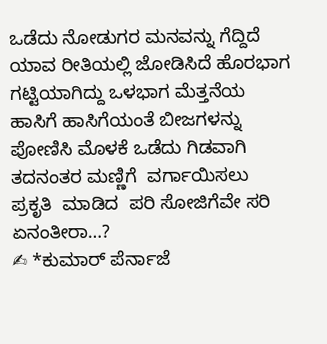ಒಡೆದು ನೋಡುಗರ ಮನವನ್ನು ಗೆದ್ದಿದೆ ಯಾವ ರೀತಿಯಲ್ಲಿ ಜೋಡಿಸಿದೆ ಹೊರಭಾಗ ಗಟ್ಟಿಯಾಗಿದ್ದು ಒಳಭಾಗ ಮೆತ್ತನೆಯ ಹಾಸಿಗೆ ಹಾಸಿಗೆಯಂತೆ ಬೀಜಗಳನ್ನು ಪೋಣಿಸಿ ಮೊಳಕೆ ಒಡೆದು ಗಿಡವಾಗಿ ತದನಂತರ ಮಣ್ಣಿಗೆ  ವರ್ಗಾಯಿಸಲು   ಪ್ರಕೃತಿ  ಮಾಡಿದ  ಪರಿ ಸೋಜಿಗೆವೇ ಸರಿ ಏನಂತೀರಾ…?
✍ *ಕುಮಾರ್ ಪೆರ್ನಾಜೆ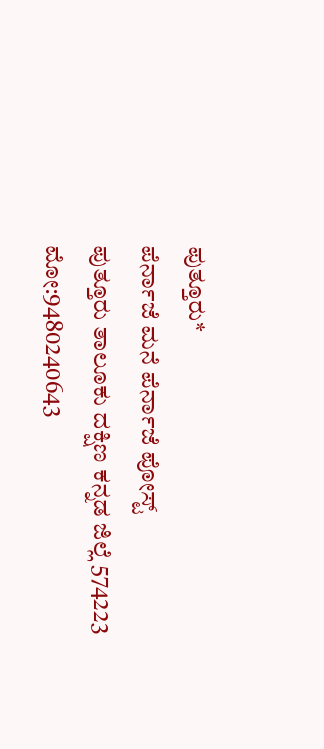ಪುತ್ತೂರು*
ಪೆರ್ನಾಜೆ ಮನೆ ಪೆರ್ನಾಜೆ ಪೋಸ್ಟ್
ಪುತ್ತೂರು ತಾಲೂಕು ದಕ್ಷಿಣ ಕನ್ನಡ ಜಿಲ್ಲೆ 574223
ಮೋ:9480240643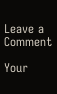Leave a Comment

Your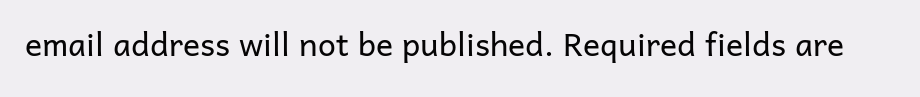email address will not be published. Required fields are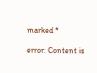marked *

error: Content is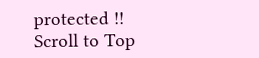protected !!
Scroll to Top